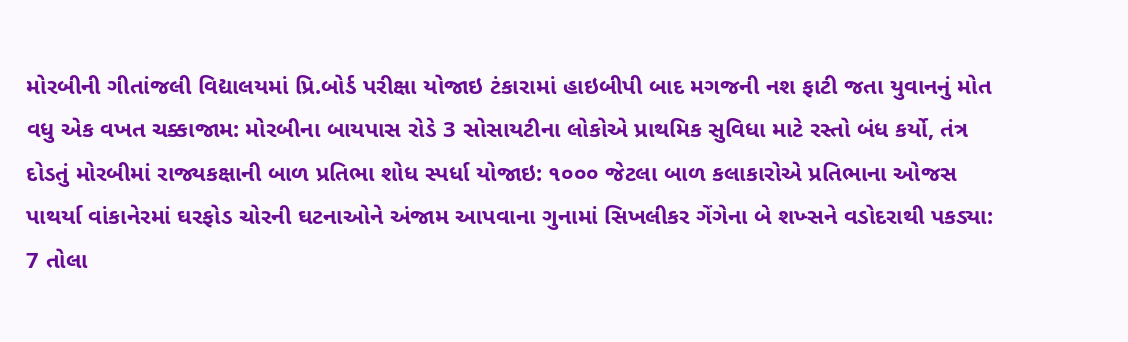મોરબીની ગીતાંજલી વિદ્યાલયમાં પ્રિ.બોર્ડ પરીક્ષા યોજાઇ ટંકારામાં હાઇબીપી બાદ મગજની નશ ફાટી જતા યુવાનનું મોત વધુ એક વખત ચક્કાજામ: મોરબીના બાયપાસ રોડે 3 સોસાયટીના લોકોએ પ્રાથમિક સુવિધા માટે રસ્તો બંધ કર્યો, તંત્ર દોડતું મોરબીમાં રાજ્યકક્ષાની બાળ પ્રતિભા શોધ સ્પર્ધા યોજાઇ: ૧૦૦૦ જેટલા બાળ કલાકારોએ પ્રતિભાના ઓજસ પાથર્યા વાંકાનેરમાં ઘરફોડ ચોરની ઘટનાઓને અંજામ આપવાના ગુનામાં સિખલીકર ગેંગેના બે શખ્સને વડોદરાથી પકડ્યા: 7 તોલા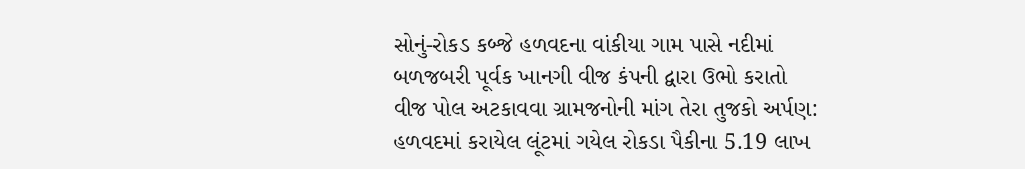સોનું-રોકડ કબ્જે હળવદના વાંકીયા ગામ પાસે નદીમાં બળજબરી પૂર્વક ખાનગી વીજ કંપની દ્વારા ઉભો કરાતો વીજ પોલ અટકાવવા ગ્રામજનોની માંગ તેરા તુજકો અર્પણ: હળવદમાં કરાયેલ લૂંટમાં ગયેલ રોકડા પૈકીના 5.19 લાખ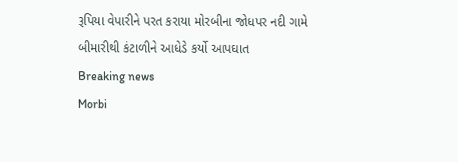રૂપિયા વેપારીને પરત કરાયા મોરબીના જોધપર નદી ગામે બીમારીથી કંટાળીને આધેડે કર્યો આપઘાત
Breaking news
Morbi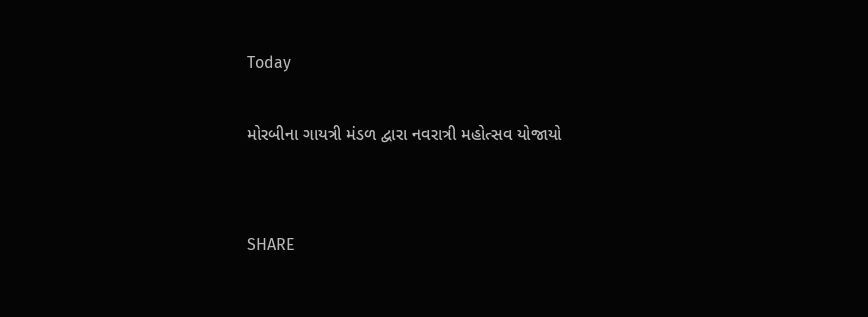Today

મોરબીના ગાયત્રી મંડળ દ્વારા નવરાત્રી મહોત્સવ યોજાયો


SHARE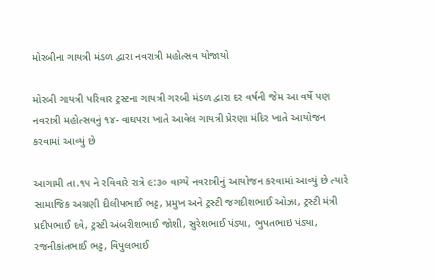મોરબીના ગાયત્રી મંડળ દ્વારા નવરાત્રી મહોત્સવ યોજાયો

મોરબી ગાયત્રી પરિવાર ટ્રસ્ટના ગાયત્રી ગરબી મંડળ દ્વારા દર વર્ષની જેમ આ વર્ષે પણ નવરાત્રી મહોત્સવનું ૧૪- વાઘપરા ખાતે આવેલ ગાયત્રી પ્રેરણા મંદિર ખાતે આયોજન કરવામાં આવ્યું છે

આગામી તા.૧૫ ને રવિવારે રાત્રે ૯:૩૦ વાગ્યે નવરાત્રીનું આયોજન કરવામાં આવ્યું છે ત્યારે સામાજિક અગ્રણી દીલીપભાઈ ભટ્ટ, પ્રમુખ અને ટ્રસ્ટી જગદીશભાઈ ઓઝા, ટ્રસ્ટી મંત્રી પ્રદીપભાઈ દવે, ટ્રસ્ટી અંબરીશભાઈ જોશી, સુરેશભાઈ પંડ્યા, ભુપતભાઇ પંડ્યા, રજનીકાંતભાઈ ભટ્ટ, વિપુલભાઈ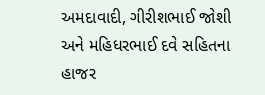અમદાવાદી, ગીરીશભાઈ જોશી અને મહિધરભાઈ દવે સહિતના હાજર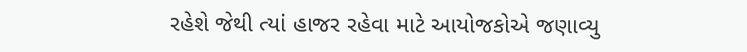રહેશે જેથી ત્યાં હાજર રહેવા માટે આયોજકોએ જણાવ્યુ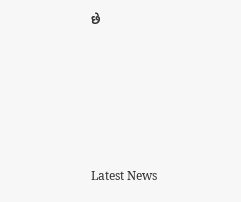છે






Latest News